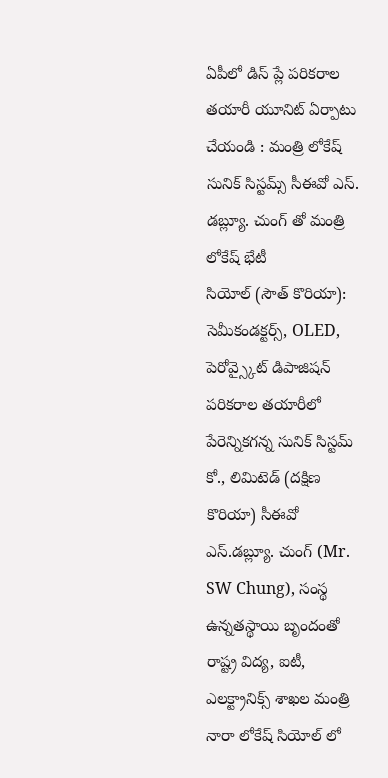ఏపీలో డిస్ ప్లే పరికరాల తయారీ యూనిట్ ఏర్పాటు చేయండి : మంత్రి లోకేష్
సునిక్ సిస్టమ్స్ సీఈవో ఎస్. డబ్ల్యూ. చుంగ్ తో మంత్రి లోకేష్ భేటీ
సియోల్ (సౌత్ కొరియా): సెమీకండక్టర్స్, OLED, పెరోవ్స్కైట్ డిపాజిషన్ పరికరాల తయారీలో పేరెన్నికగన్న సునిక్ సిస్టమ్ కో., లిమిటెడ్ (దక్షిణ కొరియా) సీఈవో ఎస్.డబ్ల్యూ. చుంగ్ (Mr. SW Chung), సంస్థ ఉన్నతస్థాయి బృందంతో రాష్ట్ర విద్య, ఐటీ, ఎలక్ట్రానిక్స్ శాఖల మంత్రి నారా లోకేష్ సియోల్ లో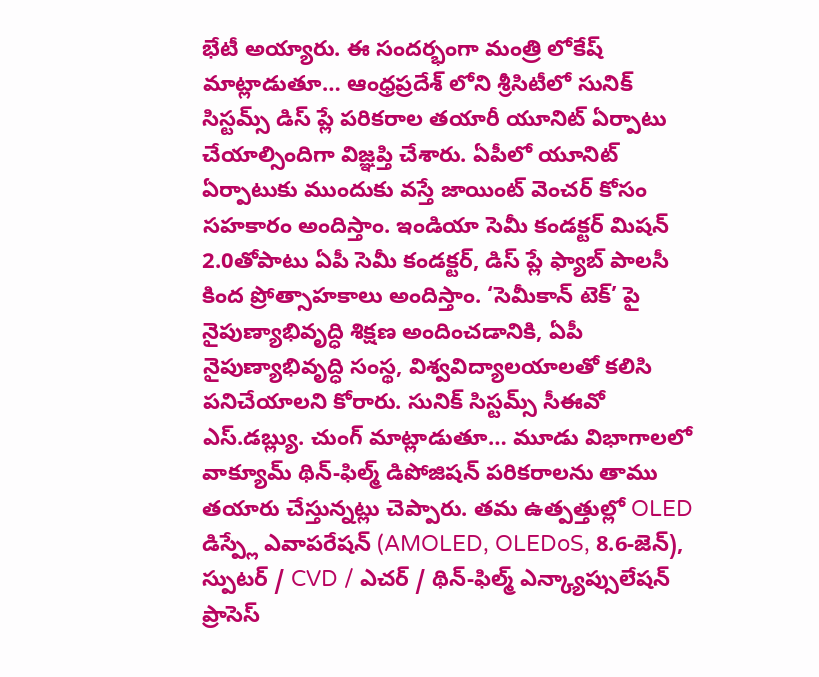భేటీ అయ్యారు. ఈ సందర్భంగా మంత్రి లోకేష్ మాట్లాడుతూ… ఆంధ్రప్రదేశ్ లోని శ్రీసిటీలో సునిక్ సిస్టమ్స్ డిస్ ప్లే పరికరాల తయారీ యూనిట్ ఏర్పాటు చేయాల్సిందిగా విజ్ఞప్తి చేశారు. ఏపీలో యూనిట్ ఏర్పాటుకు ముందుకు వస్తే జాయింట్ వెంచర్ కోసం సహకారం అందిస్తాం. ఇండియా సెమీ కండక్టర్ మిషన్ 2.0తోపాటు ఏపీ సెమీ కండక్టర్, డిస్ ప్లే ఫ్యాబ్ పాలసీ కింద ప్రోత్సాహకాలు అందిస్తాం. ‘సెమీకాన్ టెక్’ పై నైపుణ్యాభివృద్ధి శిక్షణ అందించడానికి, ఏపీ నైపుణ్యాభివృద్ధి సంస్థ, విశ్వవిద్యాలయాలతో కలిసి పనిచేయాలని కోరారు. సునిక్ సిస్టమ్స్ సీఈవో ఎస్.డబ్ల్యు. చుంగ్ మాట్లాడుతూ… మూడు విభాగాలలో వాక్యూమ్ థిన్-ఫిల్మ్ డిపోజిషన్ పరికరాలను తాము తయారు చేస్తున్నట్లు చెప్పారు. తమ ఉత్పత్తుల్లో OLED డిస్ప్లే ఎవాపరేషన్ (AMOLED, OLEDoS, 8.6-జెన్), స్పుటర్ / CVD / ఎచర్ / థిన్-ఫిల్మ్ ఎన్క్యాప్సులేషన్ ప్రాసెస్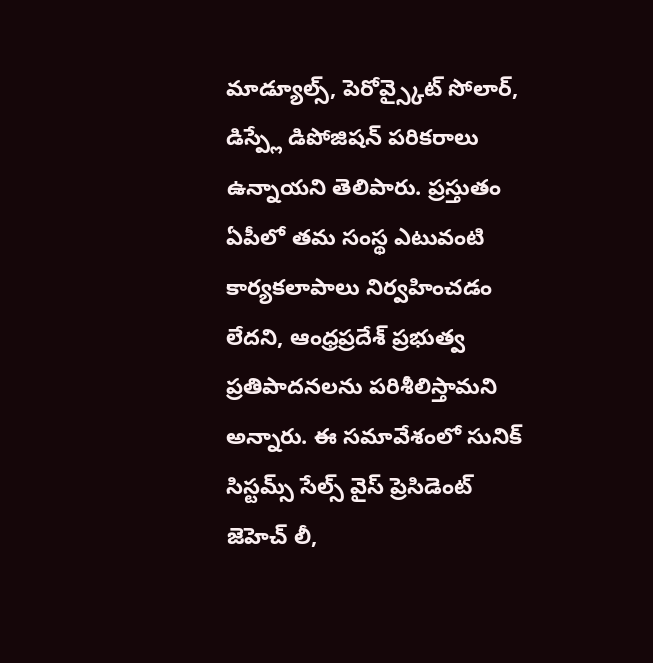మాడ్యూల్స్, పెరోవ్స్కైట్ సోలార్, డిస్ప్లే డిపోజిషన్ పరికరాలు ఉన్నాయని తెలిపారు. ప్రస్తుతం ఏపీలో తమ సంస్థ ఎటువంటి కార్యకలాపాలు నిర్వహించడం లేదని, ఆంధ్రప్రదేశ్ ప్రభుత్వ ప్రతిపాదనలను పరిశీలిస్తామని అన్నారు. ఈ సమావేశంలో సునిక్ సిస్టమ్స్ సేల్స్ వైస్ ప్రెసిడెంట్ జెహెచ్ లీ,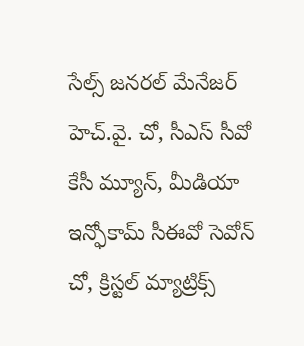సేల్స్ జనరల్ మేనేజర్ హెచ్.వై. చో, సీఎస్ సీవో కేసీ మ్యూన్, మీడియా ఇన్ఫోకామ్ సీఈవో సెవోన్ చో, క్రిస్టల్ మ్యాట్రిక్స్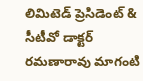లిమిటెడ్ ప్రెసిడెంట్ & సీటీవో డాక్టర్ రమణారావు మాగంటి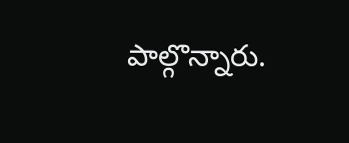పాల్గొన్నారు.